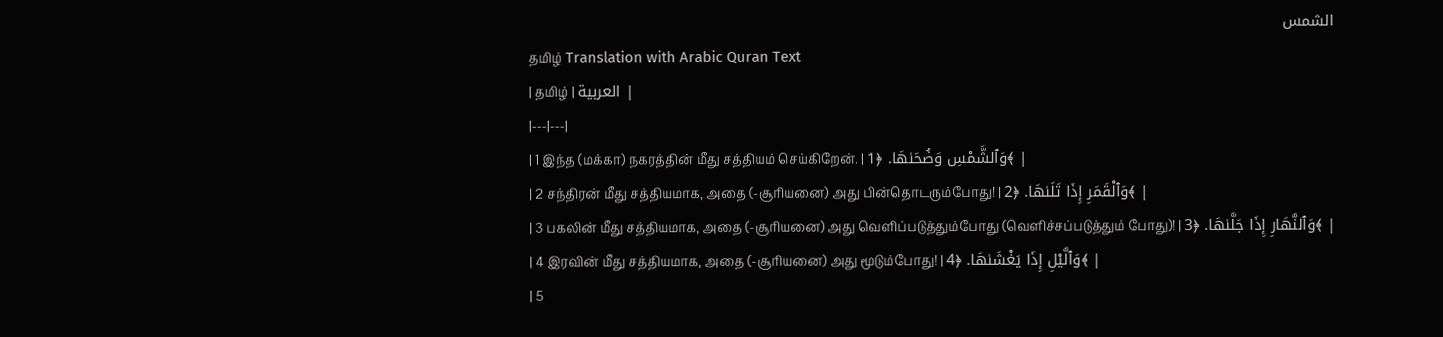الشمس
தமிழ் Translation with Arabic Quran Text
| தமிழ் | العربية |
|---|---|
| 1 இந்த (மக்கா) நகரத்தின் மீது சத்தியம் செய்கிறேன். | وَٱلشَّمْسِ وَضُحَىٰهَا. ﴿1﴾ |
| 2 சந்திரன் மீது சத்தியமாக, அதை (-சூரியனை) அது பின்தொடரும்போது! | وَٱلْقَمَرِ إِذَا تَلَىٰهَا. ﴿2﴾ |
| 3 பகலின் மீது சத்தியமாக, அதை (-சூரியனை) அது வெளிப்படுத்தும்போது (வெளிச்சப்படுத்தும் போது)! | وَٱلنَّهَارِ إِذَا جَلَّىٰهَا. ﴿3﴾ |
| 4 இரவின் மீது சத்தியமாக, அதை (-சூரியனை) அது மூடும்போது! | وَٱلَّيْلِ إِذَا يَغْشَىٰهَا. ﴿4﴾ |
| 5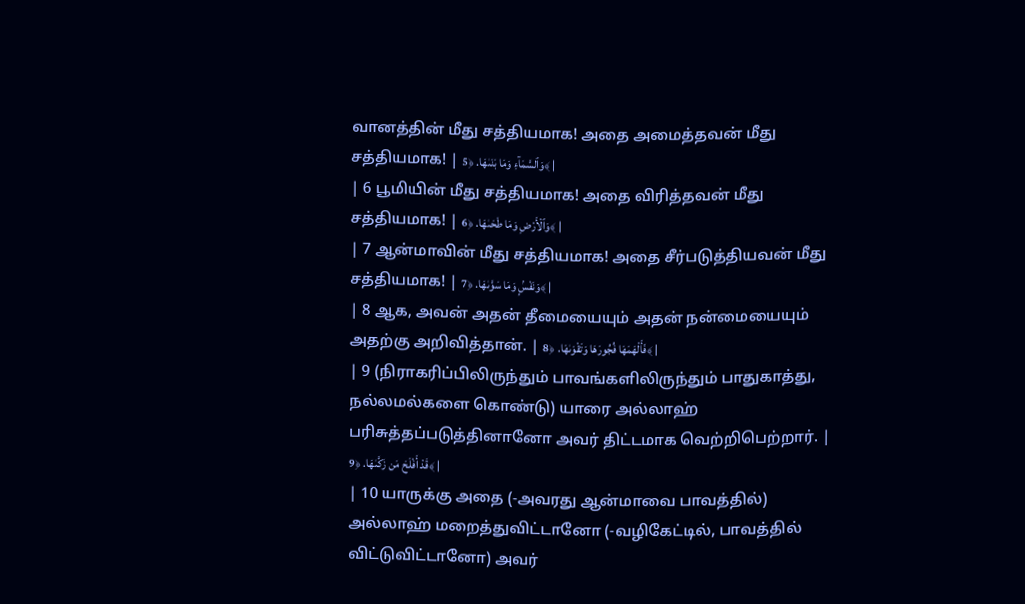வானத்தின் மீது சத்தியமாக! அதை அமைத்தவன் மீது சத்தியமாக! | وَٱلسَّمَآءِ وَمَا بَنَىٰهَا. ﴿5﴾ |
| 6 பூமியின் மீது சத்தியமாக! அதை விரித்தவன் மீது சத்தியமாக! | وَٱلْأَرْضِ وَمَا طَحَىٰهَا. ﴿6﴾ |
| 7 ஆன்மாவின் மீது சத்தியமாக! அதை சீர்படுத்தியவன் மீது சத்தியமாக! | وَنَفْسٍۢ وَمَا سَوَّىٰهَا. ﴿7﴾ |
| 8 ஆக, அவன் அதன் தீமையையும் அதன் நன்மையையும் அதற்கு அறிவித்தான். | فَأَلْهَمَهَا فُجُورَهَا وَتَقْوَىٰهَا. ﴿8﴾ |
| 9 (நிராகரிப்பிலிருந்தும் பாவங்களிலிருந்தும் பாதுகாத்து, நல்லமல்களை கொண்டு) யாரை அல்லாஹ் பரிசுத்தப்படுத்தினானோ அவர் திட்டமாக வெற்றிபெற்றார். | قَدْ أَفْلَحَ مَن زَكَّىٰهَا. ﴿9﴾ |
| 10 யாருக்கு அதை (-அவரது ஆன்மாவை பாவத்தில்) அல்லாஹ் மறைத்துவிட்டானோ (-வழிகேட்டில், பாவத்தில் விட்டுவிட்டானோ) அவர்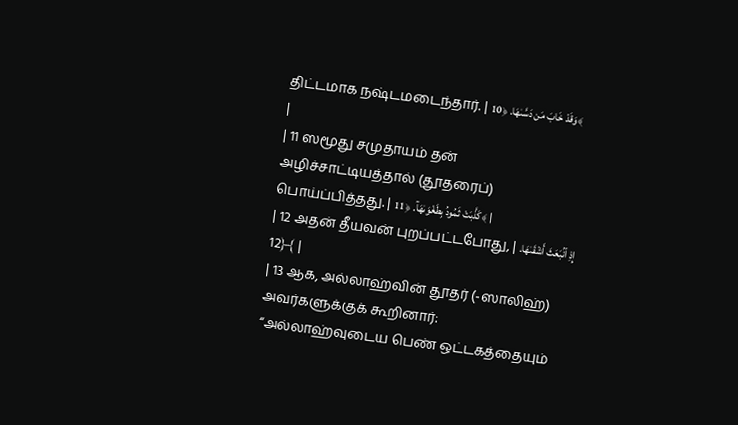திட்டமாக நஷ்டமடைந்தார். | وَقَدْ خَابَ مَن دَسَّىٰهَا. ﴿10﴾ |
| 11 ஸமூது சமுதாயம் தன் அழிச்சாட்டியத்தால் (தூதரைப்) பொய்ப்பித்தது. | كَذَّبَتْ ثَمُودُ بِطَغْوَىٰهَآ. ﴿11﴾ |
| 12 அதன் தீயவன் புறப்பட்டபோது, | إِذِ ٱنۢبَعَثَ أَشْقَىٰهَا. ﴿12﴾ |
| 13 ஆக, அல்லாஹ்வின் தூதர் (-ஸாலிஹ்) அவர்களுக்குக் கூறினார்: “அல்லாஹ்வுடைய பெண் ஒட்டகத்தையும்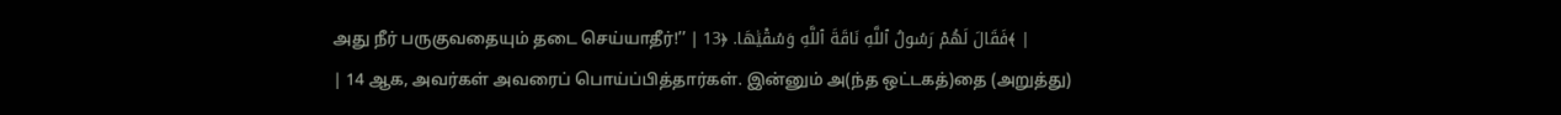அது நீர் பருகுவதையும் தடை செய்யாதீர்!’’ | فَقَالَ لَهُمْ رَسُولُ ٱللَّهِ نَاقَةَ ٱللَّهِ وَسُقْيَٰهَا. ﴿13﴾ |
| 14 ஆக, அவர்கள் அவரைப் பொய்ப்பித்தார்கள். இன்னும் அ(ந்த ஒட்டகத்)தை (அறுத்து)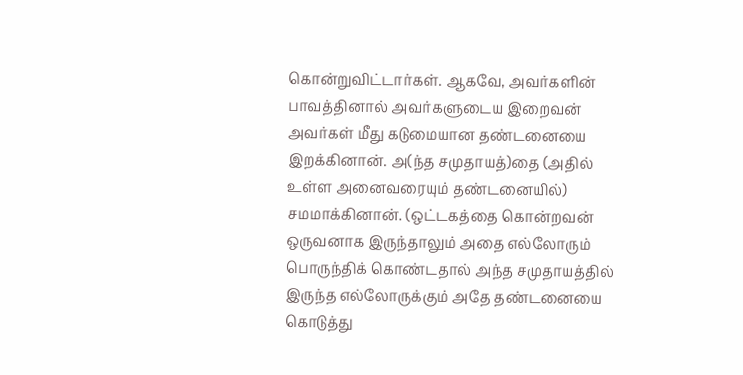கொன்றுவிட்டார்கள். ஆகவே, அவர்களின் பாவத்தினால் அவர்களுடைய இறைவன் அவர்கள் மீது கடுமையான தண்டனையை இறக்கினான். அ(ந்த சமுதாயத்)தை (அதில் உள்ள அனைவரையும் தண்டனையில்) சமமாக்கினான். (ஒட்டகத்தை கொன்றவன் ஒருவனாக இருந்தாலும் அதை எல்லோரும் பொருந்திக் கொண்டதால் அந்த சமுதாயத்தில் இருந்த எல்லோருக்கும் அதே தண்டனையை கொடுத்து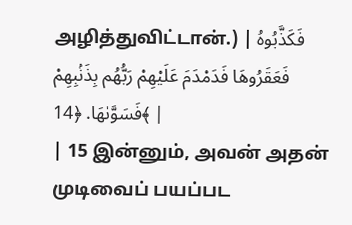அழித்துவிட்டான்.) | فَكَذَّبُوهُ فَعَقَرُوهَا فَدَمْدَمَ عَلَيْهِمْ رَبُّهُم بِذَنۢبِهِمْ فَسَوَّىٰهَا. ﴿14﴾ |
| 15 இன்னும், அவன் அதன் முடிவைப் பயப்பட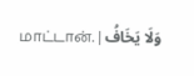மாட்டான். | وَلَا يَخَافُ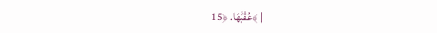عُقْبَٰهَا. ﴿15﴾ |